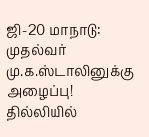ஜி-20 மாநாடு: முதல்வர் மு.க.ஸ்டாலினுக்கு அழைப்பு!
தில்லியில்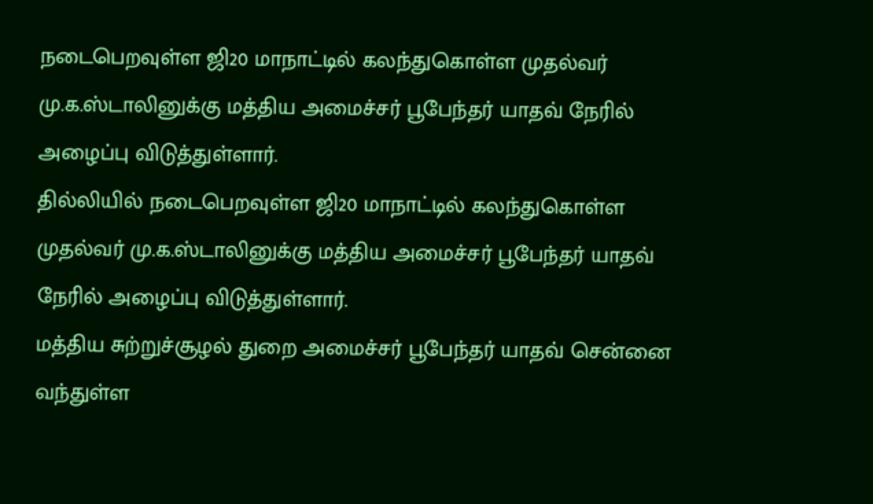நடைபெறவுள்ள ஜி20 மாநாட்டில் கலந்துகொள்ள முதல்வர் மு.க.ஸ்டாலினுக்கு மத்திய அமைச்சர் பூபேந்தர் யாதவ் நேரில் அழைப்பு விடுத்துள்ளார்.
தில்லியில் நடைபெறவுள்ள ஜி20 மாநாட்டில் கலந்துகொள்ள முதல்வர் மு.க.ஸ்டாலினுக்கு மத்திய அமைச்சர் பூபேந்தர் யாதவ் நேரில் அழைப்பு விடுத்துள்ளார்.
மத்திய சுற்றுச்சூழல் துறை அமைச்சர் பூபேந்தர் யாதவ் சென்னை வந்துள்ள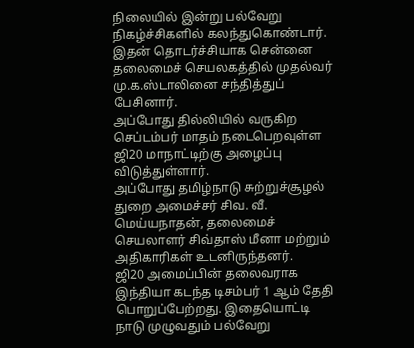நிலையில் இன்று பல்வேறு நிகழ்ச்சிகளில் கலந்துகொண்டார்.
இதன் தொடர்ச்சியாக சென்னை தலைமைச் செயலகத்தில் முதல்வர் மு.க.ஸ்டாலினை சந்தித்துப் பேசினார்.
அப்போது தில்லியில் வருகிற செப்டம்பர் மாதம் நடைபெறவுள்ள ஜி20 மாநாட்டிற்கு அழைப்பு விடுத்துள்ளார்.
அப்போது தமிழ்நாடு சுற்றுச்சூழல் துறை அமைச்சர் சிவ. வீ. மெய்யநாதன், தலைமைச் செயலாளர் சிவ்தாஸ் மீனா மற்றும் அதிகாரிகள் உடனிருந்தனர்.
ஜி20 அமைப்பின் தலைவராக இந்தியா கடந்த டிசம்பர் 1 ஆம் தேதி பொறுப்பேற்றது. இதையொட்டி நாடு முழுவதும் பல்வேறு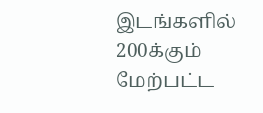இடங்களில் 200க்கும் மேற்பட்ட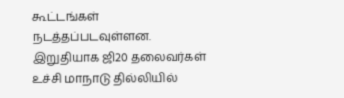கூட்டங்கள் நடத்தப்படவுள்ளன. இறுதியாக ஜி20 தலைவர்கள் உச்சி மாநாடு தில்லியில்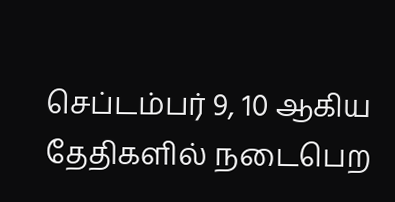செப்டம்பர் 9, 10 ஆகிய தேதிகளில் நடைபெற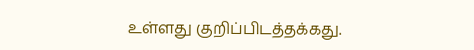உள்ளது குறிப்பிடத்தக்கது.